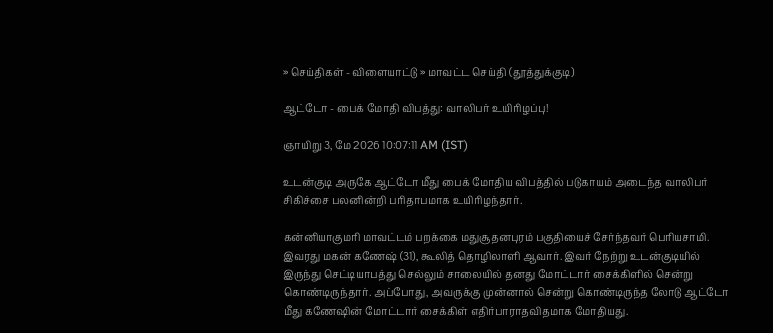» செய்திகள் - விளையாட்டு » மாவட்ட செய்தி (தூத்துக்குடி)

ஆட்டோ - பைக் மோதி விபத்து: வாலிபர் உயிரிழப்பு!

ஞாயிறு 3, மே 2026 10:07:11 AM (IST)

உடன்குடி அருகே ஆட்டோ மீது பைக் மோதிய விபத்தில் படுகாயம் அடைந்த வாலிபர் சிகிச்சை பலனின்றி பரிதாபமாக உயிரிழந்தார்.

கன்னியாகுமரி மாவட்டம் பறக்கை மதுசூதனபுரம் பகுதியைச் சேர்ந்தவர் பெரியசாமி. இவரது மகன் கணேஷ் (31), கூலித் தொழிலாளி ஆவார். இவர் நேற்று உடன்குடியில் இருந்து செட்டியாபத்து செல்லும் சாலையில் தனது மோட்டார் சைக்கிளில் சென்று கொண்டிருந்தார். அப்போது, அவருக்கு முன்னால் சென்று கொண்டிருந்த லோடு ஆட்டோ மீது கணேஷின் மோட்டார் சைக்கிள் எதிர்பாராதவிதமாக மோதியது.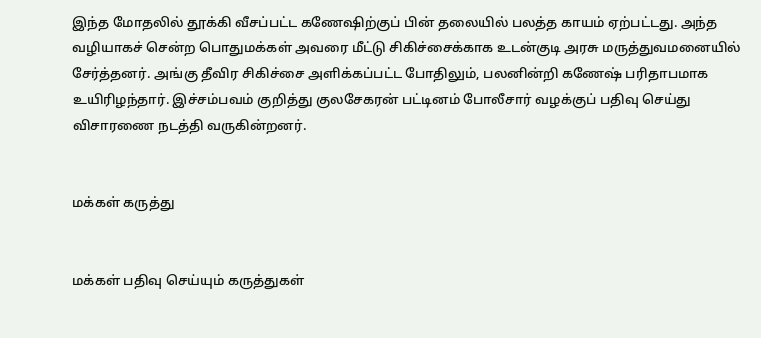இந்த மோதலில் தூக்கி வீசப்பட்ட கணேஷிற்குப் பின் தலையில் பலத்த காயம் ஏற்பட்டது. அந்த வழியாகச் சென்ற பொதுமக்கள் அவரை மீட்டு சிகிச்சைக்காக உடன்குடி அரசு மருத்துவமனையில் சேர்த்தனர். அங்கு தீவிர சிகிச்சை அளிக்கப்பட்ட போதிலும், பலனின்றி கணேஷ் பரிதாபமாக உயிரிழந்தார். இச்சம்பவம் குறித்து குலசேகரன் பட்டினம் போலீசார் வழக்குப் பதிவு செய்து விசாரணை நடத்தி வருகின்றனர்.


மக்கள் கருத்து


மக்கள் பதிவு செய்யும் கருத்துகள்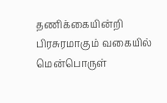தணிக்கையின்றி பிரசுரமாகும் வகையில் மென்பொருள்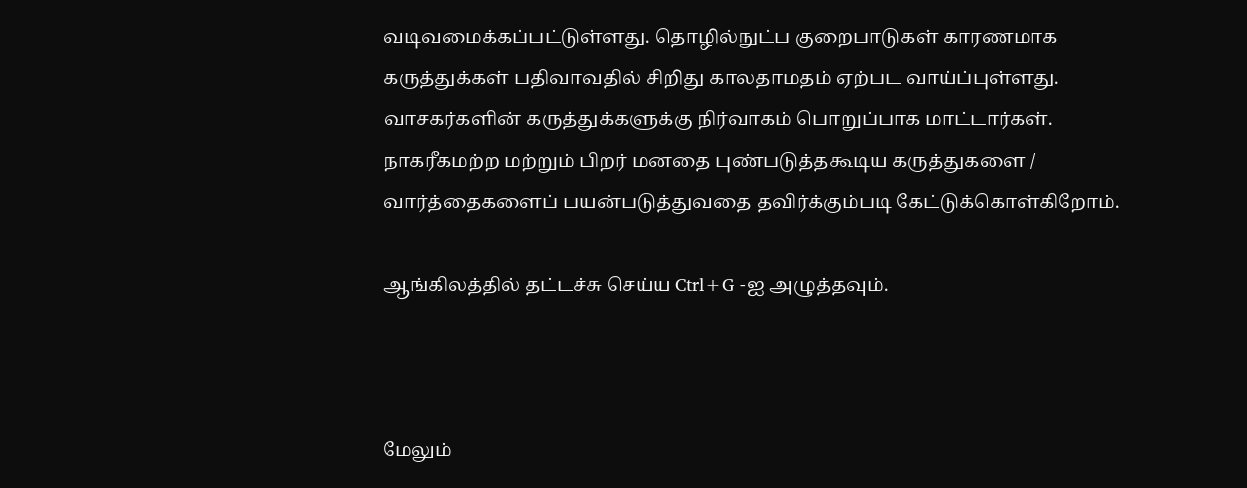வடிவமைக்கப்பட்டுள்ளது. தொழில்நுட்ப குறைபாடுகள் காரணமாக கருத்துக்கள் பதிவாவதில் சிறிது காலதாமதம் ஏற்பட வாய்ப்புள்ளது. வாசகர்களின் கருத்துக்களுக்கு நிர்வாகம் பொறுப்பாக மாட்டார்கள். நாகரீகமற்ற மற்றும் பிறர் மனதை புண்படுத்தகூடிய கருத்துகளை / வார்த்தைகளைப் பயன்படுத்துவதை தவிர்க்கும்படி கேட்டுக்கொள்கிறோம்.

ஆங்கிலத்தில் தட்டச்சு செய்ய Ctrl+G -ஐ அழுத்தவும்.



மேலும்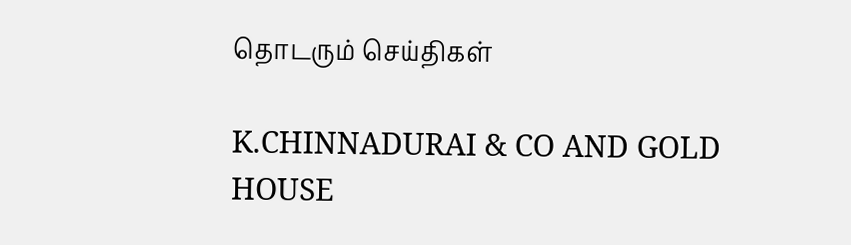தொடரும் செய்திகள்

K.CHINNADURAI & CO AND GOLD HOUSE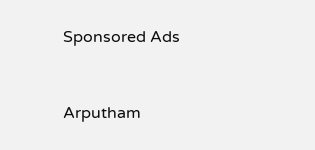Sponsored Ads


Arputham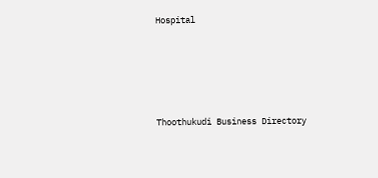Hospital






Thoothukudi Business Directory